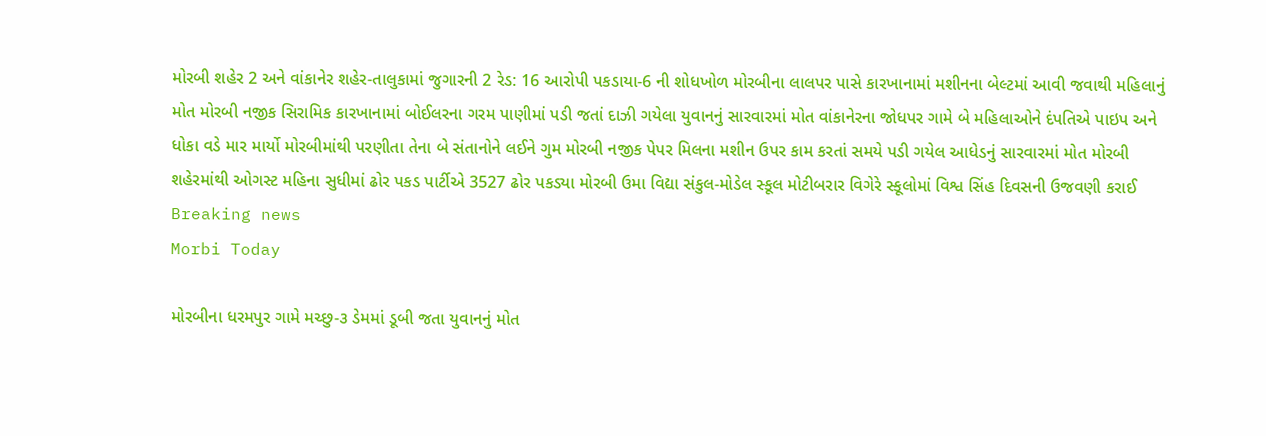મોરબી શહેર 2 અને વાંકાનેર શહેર-તાલુકામાં જુગારની 2 રેડ: 16 આરોપી પકડાયા-6 ની શોધખોળ મોરબીના લાલપર પાસે કારખાનામાં મશીનના બેલ્ટમાં આવી જવાથી મહિલાનું મોત મોરબી નજીક સિરામિક કારખાનામાં બોઈલરના ગરમ પાણીમાં પડી જતાં દાઝી ગયેલા યુવાનનું સારવારમાં મોત વાંકાનેરના જોધપર ગામે બે મહિલાઓને દંપતિએ પાઇપ અને ધોકા વડે માર માર્યો મોરબીમાંથી પરણીતા તેના બે સંતાનોને લઈને ગુમ મોરબી નજીક પેપર મિલના મશીન ઉપર કામ કરતાં સમયે પડી ગયેલ આધેડનું સારવારમાં મોત મોરબી શહેરમાંથી ઓગસ્ટ મહિના સુધીમાં ઢોર પકડ પાર્ટીએ 3527 ઢોર પકડ્યા મોરબી ઉમા વિદ્યા સંકુલ-મોડેલ સ્કૂલ મોટીબરાર વિગેરે સ્કૂલોમાં વિશ્વ સિંહ દિવસની ઉજવણી કરાઈ
Breaking news
Morbi Today

મોરબીના ધરમપુર ગામે મચ્છુ-૩ ડેમમાં ડૂબી જતા યુવાનનું મોત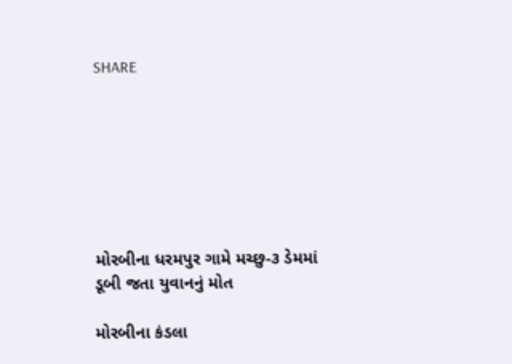SHARE







મોરબીના ધરમપુર ગામે મચ્છુ-૩ ડેમમાં ડૂબી જતા યુવાનનું મોત

મોરબીના કંડલા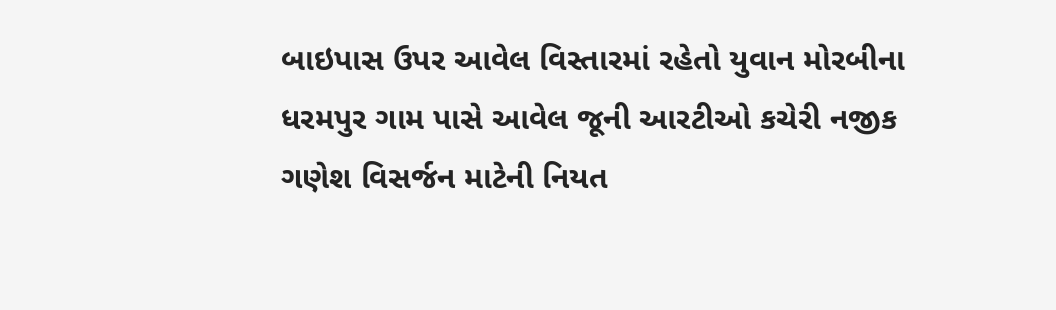બાઇપાસ ઉપર આવેલ વિસ્તારમાં રહેતો યુવાન મોરબીના ધરમપુર ગામ પાસે આવેલ જૂની આરટીઓ કચેરી નજીક ગણેશ વિસર્જન માટેની નિયત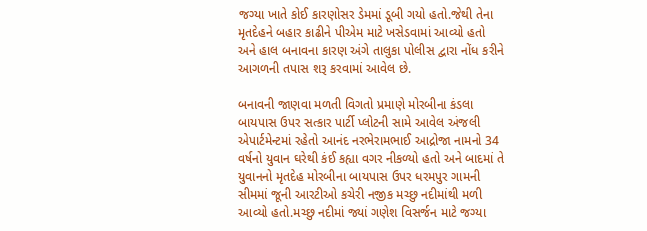જગ્યા ખાતે કોઈ કારણોસર ડેમમાં ડૂબી ગયો હતો.જેથી તેના મૃતદેહને બહાર કાઢીને પીએમ માટે ખસેડવામાં આવ્યો હતો અને હાલ બનાવના કારણ અંગે તાલુકા પોલીસ દ્વારા નોંધ કરીને આગળની તપાસ શરૂ કરવામાં આવેલ છે.

બનાવની જાણવા મળતી વિગતો પ્રમાણે મોરબીના કંડલા બાયપાસ ઉપર સત્કાર પાર્ટી પ્લોટની સામે આવેલ અંજલી એપાર્ટમેન્ટમાં રહેતો આનંદ નરભેરામભાઈ આદ્રોજા નામનો 34 વર્ષનો યુવાન ઘરેથી કંઈ કહ્યા વગર નીકળ્યો હતો અને બાદમાં તે યુવાનનો મૃતદેહ મોરબીના બાયપાસ ઉપર ધરમપુર ગામની સીમમાં જૂની આરટીઓ કચેરી નજીક મચ્છુ નદીમાંથી મળી આવ્યો હતો.મચ્છુ નદીમાં જ્યાં ગણેશ વિસર્જન માટે જગ્યા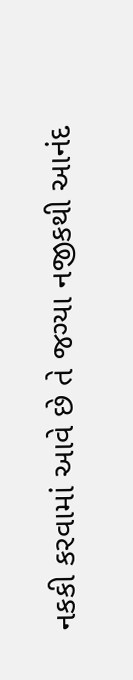નકકી કરવામાં આવે છે તે જગ્યા નજીકથી આનંદ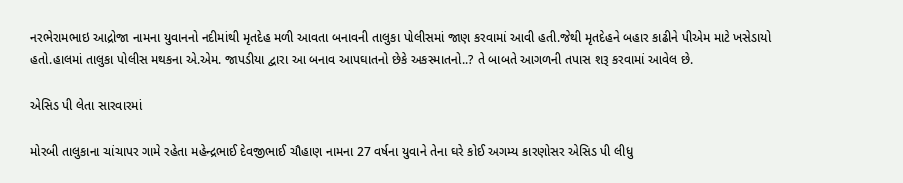નરભેરામભાઇ આદ્રોજા નામના યુવાનનો નદીમાંથી મૃતદેહ મળી આવતા બનાવની તાલુકા પોલીસમાં જાણ કરવામાં આવી હતી.જેથી મૃતદેહને બહાર કાઢીને પીએમ માટે ખસેડાયો હતો.હાલમાં તાલુકા પોલીસ મથકના એ.એમ. જાપડીયા દ્વારા આ બનાવ આપઘાતનો છેકે અકસ્માતનો..? તે બાબતે આગળની તપાસ શરૂ કરવામાં આવેલ છે.

એસિડ પી લેતા સારવારમાં

મોરબી તાલુકાના ચાંચાપર ગામે રહેતા મહેન્દ્રભાઈ દેવજીભાઈ ચૌહાણ નામના 27 વર્ષના યુવાને તેના ઘરે કોઈ અગમ્ય કારણોસર એસિડ પી લીધુ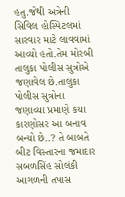હતુ.જેથી અત્રેની સિવિલ હોસ્પિટલમાં સારવાર માટે લાવવામાં આવ્યો હતો.તેમ મોરબી તાલુકા પોલીસ સુત્રોએ જણાવેલ છે.તાલુકા પોલીસ સુત્રોના જણાવ્યા પ્રમાણે કયા કારણોસર આ બનાવ બન્યો છે..? તે બાબતે બીટ વિસ્તારના જમાદાર સબળસિંહ સોલંકી આગળની તપાસ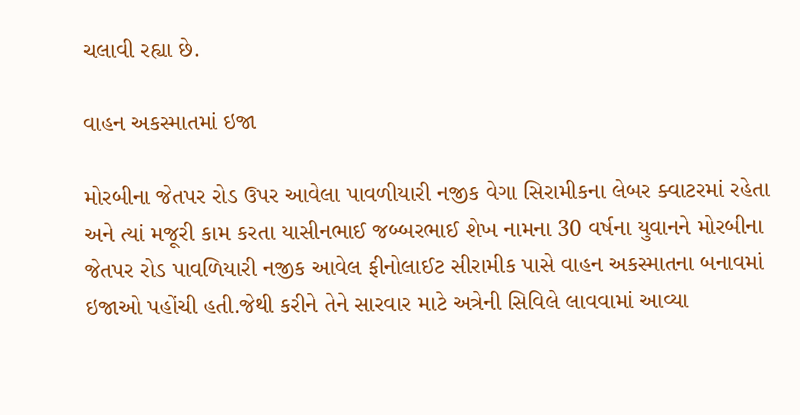ચલાવી રહ્યા છે.

વાહન અકસ્માતમાં ઇજા

મોરબીના જેતપર રોડ ઉપર આવેલા પાવળીયારી નજીક વેગા સિરામીકના લેબર ક્વાટરમાં રહેતા અને ત્યાં મજૂરી કામ કરતા યાસીનભાઈ જબ્બરભાઈ શેખ નામના 30 વર્ષના યુવાનને મોરબીના જેતપર રોડ પાવળિયારી નજીક આવેલ ફીનોલાઈટ સીરામીક પાસે વાહન અકસ્માતના બનાવમાં ઇજાઓ પહોંચી હતી.જેથી કરીને તેને સારવાર માટે અત્રેની સિવિલે લાવવામાં આવ્યા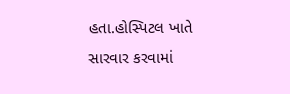હતા.હોસ્પિટલ ખાતે સારવાર કરવામાં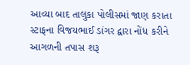આવ્યા બાદ તાલુકા પોલીસમાં જાણ કરાતા સ્ટાફના વિજયભાઈ ડાંગર દ્વારા નોંધ કરીને આગળની તપાસ શરૂ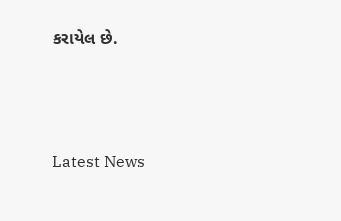કરાયેલ છે.






Latest News